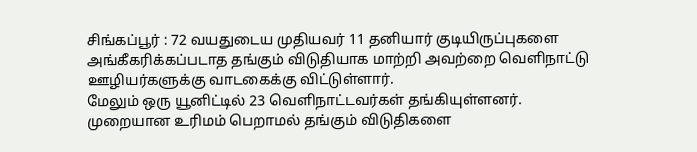சிங்கப்பூர் : 72 வயதுடைய முதியவர் 11 தனியார் குடியிருப்புகளை அங்கீகரிக்கப்படாத தங்கும் விடுதியாக மாற்றி அவற்றை வெளிநாட்டு ஊழியர்களுக்கு வாடகைக்கு விட்டுள்ளார்.
மேலும் ஒரு யூனிட்டில் 23 வெளிநாட்டவர்கள் தங்கியுள்ளனர்.
முறையான உரிமம் பெறாமல் தங்கும் விடுதிகளை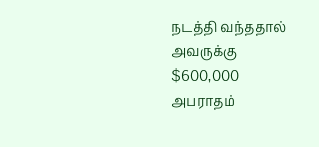நடத்தி வந்ததால் அவருக்கு $600,000 அபராதம்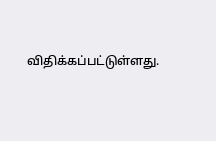விதிக்கப்பட்டுள்ளது.